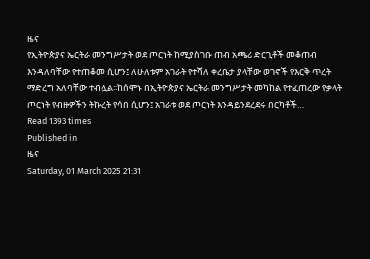ዜና
የኢትዮጵያና ኤርትራ መንግሥታት ወደ ጦርነት ከሚያስገቡ ጠብ አጫሪ ድርጊቶች መቆጠብ እንዳለባቸው የተጠቆመ ሲሆን፤ ለሁለቱም አገራት የተሻለ ቀረቤታ ያላቸው ወገኖች የእርቅ ጥረት ማድረግ አለባቸው ተብሏል፡፡ከሰሞኑ በኢትዮጵያና ኤርትራ መንግሥታት መካከል የተፈጠረው የቃላት ጦርነት የብዙዎችን ትኩረት የሳበ ሲሆን፤ አገራቱ ወደ ጦርነት እንዳይንደረደሩ በርካቶች…
Read 1393 times
Published in
ዜና
Saturday, 01 March 2025 21:31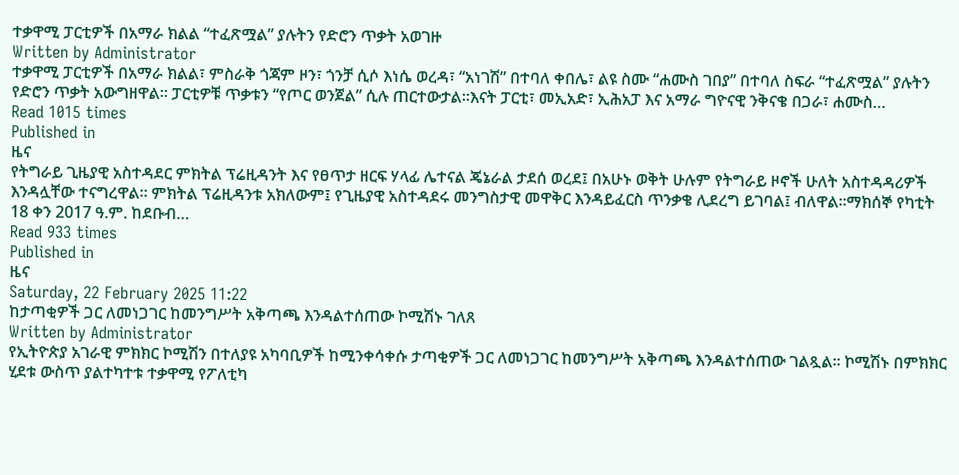ተቃዋሚ ፓርቲዎች በአማራ ክልል “ተፈጽሟል” ያሉትን የድሮን ጥቃት አወገዙ
Written by Administrator
ተቃዋሚ ፓርቲዎች በአማራ ክልል፣ ምስራቅ ጎጃም ዞን፣ ጎንቻ ሲሶ እነሴ ወረዳ፣ “አነገሽ” በተባለ ቀበሌ፣ ልዩ ስሙ “ሐሙስ ገበያ” በተባለ ስፍራ “ተፈጽሟል” ያሉትን የድሮን ጥቃት አውግዘዋል። ፓርቲዎቹ ጥቃቱን “የጦር ወንጀል” ሲሉ ጠርተውታል።እናት ፓርቲ፣ መኢአድ፣ ኢሕአፓ እና አማራ ግዮናዊ ንቅናቄ በጋራ፣ ሐሙስ…
Read 1015 times
Published in
ዜና
የትግራይ ጊዜያዊ አስተዳደር ምክትል ፕሬዚዳንት እና የፀጥታ ዘርፍ ሃላፊ ሌተናል ጄኔራል ታደሰ ወረደ፤ በአሁኑ ወቅት ሁሉም የትግራይ ዞኖች ሁለት አስተዳዳሪዎች እንዳሏቸው ተናግረዋል። ምክትል ፕሬዚዳንቱ አክለውም፤ የጊዜያዊ አስተዳደሩ መንግስታዊ መዋቅር እንዳይፈርስ ጥንቃቄ ሊደረግ ይገባል፤ ብለዋል።ማክሰኞ የካቲት 18 ቀን 2017 ዓ.ም. ከደቡብ…
Read 933 times
Published in
ዜና
Saturday, 22 February 2025 11:22
ከታጣቂዎች ጋር ለመነጋገር ከመንግሥት አቅጣጫ እንዳልተሰጠው ኮሚሽኑ ገለጸ
Written by Administrator
የኢትዮጵያ አገራዊ ምክክር ኮሚሽን በተለያዩ አካባቢዎች ከሚንቀሳቀሱ ታጣቂዎች ጋር ለመነጋገር ከመንግሥት አቅጣጫ እንዳልተሰጠው ገልጿል። ኮሚሽኑ በምክክር ሂደቱ ውስጥ ያልተካተቱ ተቃዋሚ የፖለቲካ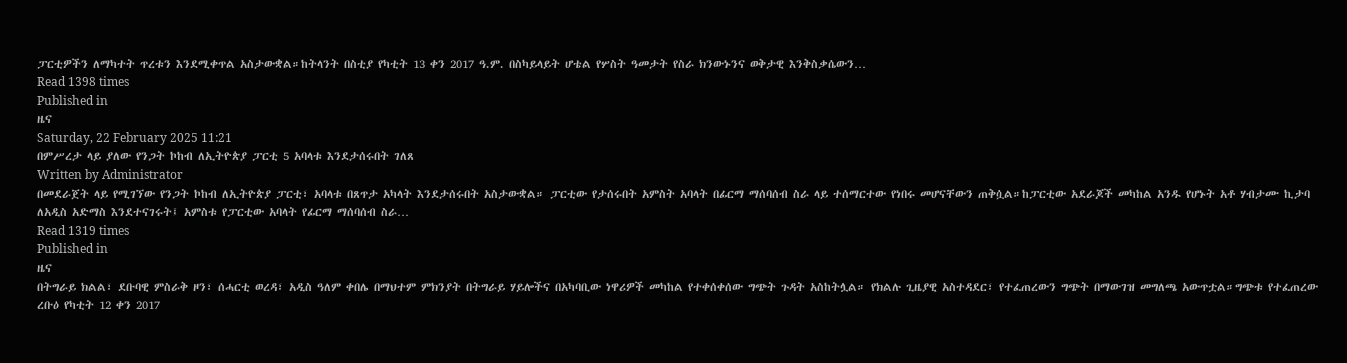ፓርቲዎችን ለማካተት ጥረቱን እንደሚቀጥል አስታውቋል።ከትላንት በስቲያ የካቲት 13 ቀን 2017 ዓ.ም. በስካይላይት ሆቴል የሦስት ዓመታት የስራ ክንውኑንና ወቅታዊ እንቅስቃሴውን…
Read 1398 times
Published in
ዜና
Saturday, 22 February 2025 11:21
በምሥረታ ላይ ያለው የንጋት ኮከብ ለኢትዮጵያ ፓርቲ 5 አባላቱ እንደታሰሩበት ገለጸ
Written by Administrator
በመደራጀት ላይ የሚገኘው የንጋት ኮከብ ለኢትዮጵያ ፓርቲ፣ አባላቱ በጸጥታ አካላት እንደታሰሩበት አስታውቋል። ፓርቲው የታሰሩበት አምስት አባላት በፊርማ ማሰባሰብ ስራ ላይ ተሰማርተው የነበሩ መሆናቸውን ጠቅሷል።ከፓርቲው አደራጆች መካከል አንዱ የሆኑት አቶ ሃብታሙ ኪታባ ለአዲስ አድማስ እንደተናገሩት፤ አምስቱ የፓርቲው አባላት የፊርማ ማሰባሰብ ስራ…
Read 1319 times
Published in
ዜና
በትግራይ ክልል፣ ደቡባዊ ምስራቅ ዞን፣ ሰሓርቲ ወረዳ፣ አዲስ ዓለም ቀበሌ በማህተም ምክንያት በትግራይ ሃይሎችና በአካባቢው ነዋሪዎች መካከል የተቀሰቀሰው ግጭት ጉዳት አስከትሏል። የክልሉ ጊዜያዊ አስተዳደር፣ የተፈጠረውን ግጭት በማውገዝ መግለጫ አውጥቷል።ግጭቱ የተፈጠረው ረቡዕ የካቲት 12 ቀን 2017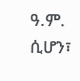ዓ.ም. ሲሆን፣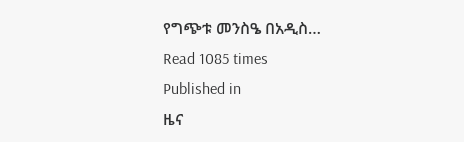የግጭቱ መንስዔ በአዲስ…
Read 1085 times
Published in
ዜና